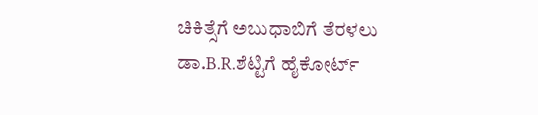ಚಿಕಿತ್ಸೆಗೆ ಅಬುಧಾಬಿಗೆ ತೆರಳಲು ಡಾ.B.R.ಶೆಟ್ಟಿಗೆ ಹೈಕೋರ್ಟ್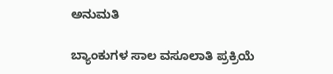ಅನುಮತಿ

ಬ್ಯಾಂಕುಗಳ‌ ಸಾಲ ವಸೂಲಾತಿ ಪ್ರಕ್ರಿಯೆ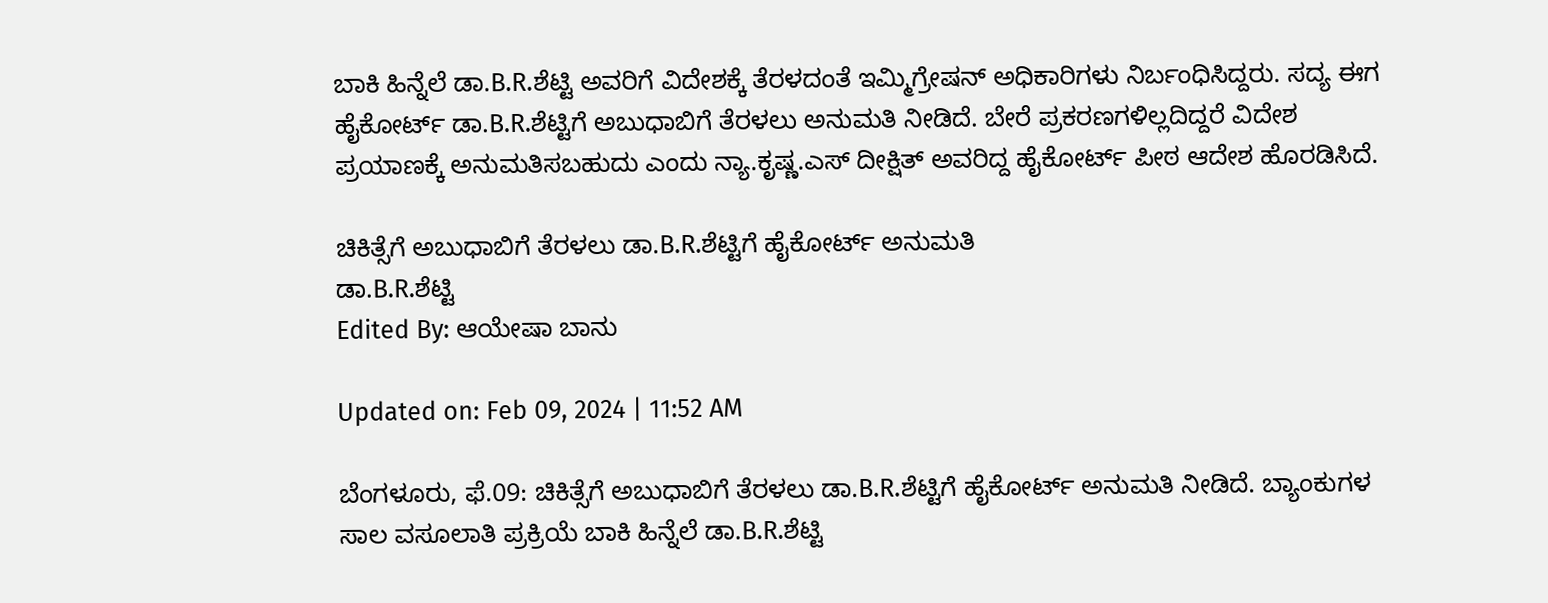ಬಾಕಿ ಹಿನ್ನೆಲೆ ಡಾ.B.R.ಶೆಟ್ಟಿ ಅವರಿಗೆ ವಿದೇಶಕ್ಕೆ ತೆರಳದಂತೆ ಇಮ್ಮಿಗ್ರೇಷನ್ ಅಧಿಕಾರಿಗಳು ನಿರ್ಬಂಧಿಸಿದ್ದರು. ಸದ್ಯ ಈಗ ಹೈಕೋರ್ಟ್ ಡಾ.B.R.ಶೆಟ್ಟಿಗೆ ಅಬುಧಾಬಿಗೆ ತೆರಳಲು ಅನುಮತಿ ನೀಡಿದೆ. ಬೇರೆ ಪ್ರಕರಣಗಳಿಲ್ಲದಿದ್ದರೆ ವಿದೇಶ ಪ್ರಯಾಣಕ್ಕೆ ಅನುಮತಿಸಬಹುದು ಎಂದು ನ್ಯಾ.ಕೃಷ್ಣ.ಎಸ್ ದೀಕ್ಷಿತ್ ಅವರಿದ್ದ ಹೈಕೋರ್ಟ್ ಪೀಠ ಆದೇಶ ಹೊರಡಿಸಿದೆ.

ಚಿಕಿತ್ಸೆಗೆ ಅಬುಧಾಬಿಗೆ ತೆರಳಲು ಡಾ.B.R.ಶೆಟ್ಟಿಗೆ ಹೈಕೋರ್ಟ್ ಅನುಮತಿ
ಡಾ.B.R.ಶೆಟ್ಟಿ
Edited By: ಆಯೇಷಾ ಬಾನು

Updated on: Feb 09, 2024 | 11:52 AM

ಬೆಂಗಳೂರು, ಫೆ.09: ಚಿಕಿತ್ಸೆಗೆ ಅಬುಧಾಬಿಗೆ ತೆರಳಲು ಡಾ.B.R.ಶೆಟ್ಟಿಗೆ ಹೈಕೋರ್ಟ್ ಅನುಮತಿ ನೀಡಿದೆ. ಬ್ಯಾಂಕುಗಳ‌ ಸಾಲ ವಸೂಲಾತಿ ಪ್ರಕ್ರಿಯೆ ಬಾಕಿ ಹಿನ್ನೆಲೆ ಡಾ.B.R.ಶೆಟ್ಟಿ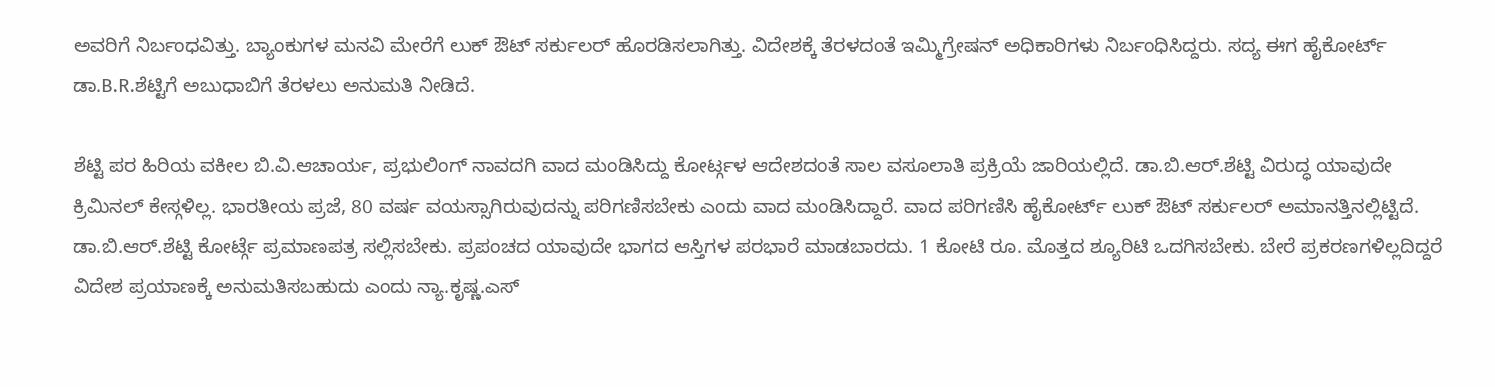ಅವರಿಗೆ ನಿರ್ಬಂಧವಿತ್ತು. ಬ್ಯಾಂಕುಗಳ ಮನವಿ ಮೇರೆಗೆ ಲುಕ್ ಔಟ್ ಸರ್ಕುಲರ್ ಹೊರಡಿಸಲಾಗಿತ್ತು. ವಿದೇಶಕ್ಕೆ ತೆರಳದಂತೆ ಇಮ್ಮಿಗ್ರೇಷನ್ ಅಧಿಕಾರಿಗಳು ನಿರ್ಬಂಧಿಸಿದ್ದರು. ಸದ್ಯ ಈಗ ಹೈಕೋರ್ಟ್ ಡಾ.B.R.ಶೆಟ್ಟಿಗೆ ಅಬುಧಾಬಿಗೆ ತೆರಳಲು ಅನುಮತಿ ನೀಡಿದೆ.

ಶೆಟ್ಟಿ ಪರ ಹಿರಿಯ ವಕೀಲ ಬಿ.ವಿ.ಆಚಾರ್ಯ, ಪ್ರಭುಲಿಂಗ್ ನಾವದಗಿ ವಾದ ಮಂಡಿಸಿದ್ದು ಕೋರ್ಟ್ಗಳ ಆದೇಶದಂತೆ ಸಾಲ ವಸೂಲಾತಿ ಪ್ರಕ್ರಿಯೆ ಜಾರಿಯಲ್ಲಿದೆ. ಡಾ.ಬಿ.ಆರ್.ಶೆಟ್ಟಿ ವಿರುದ್ಧ ಯಾವುದೇ ಕ್ರಿಮಿನಲ್ ಕೇಸ್ಗಳಿಲ್ಲ. ಭಾರತೀಯ ಪ್ರಜೆ, 80 ವರ್ಷ ವಯಸ್ಸಾಗಿರುವುದನ್ನು ಪರಿಗಣಿಸಬೇಕು ಎಂದು ವಾದ ಮಂಡಿಸಿದ್ದಾರೆ. ವಾದ ಪರಿಗಣಿಸಿ ಹೈಕೋರ್ಟ್ ಲುಕ್ ಔಟ್ ಸರ್ಕುಲರ್ ಅಮಾನತ್ತಿನಲ್ಲಿಟ್ಟಿದೆ. ಡಾ.ಬಿ.ಆರ್.ಶೆಟ್ಟಿ ಕೋರ್ಟ್ಗೆ ಪ್ರಮಾಣಪತ್ರ ಸಲ್ಲಿಸಬೇಕು. ಪ್ರಪಂಚದ ಯಾವುದೇ ಭಾಗದ ಆಸ್ತಿಗಳ ಪರಭಾರೆ ಮಾಡಬಾರದು. 1 ಕೋಟಿ ರೂ. ಮೊತ್ತದ ಶ್ಯೂರಿಟಿ ಒದಗಿಸಬೇಕು. ಬೇರೆ ಪ್ರಕರಣಗಳಿಲ್ಲದಿದ್ದರೆ ವಿದೇಶ ಪ್ರಯಾಣಕ್ಕೆ ಅನುಮತಿಸಬಹುದು ಎಂದು ನ್ಯಾ.ಕೃಷ್ಣ.ಎಸ್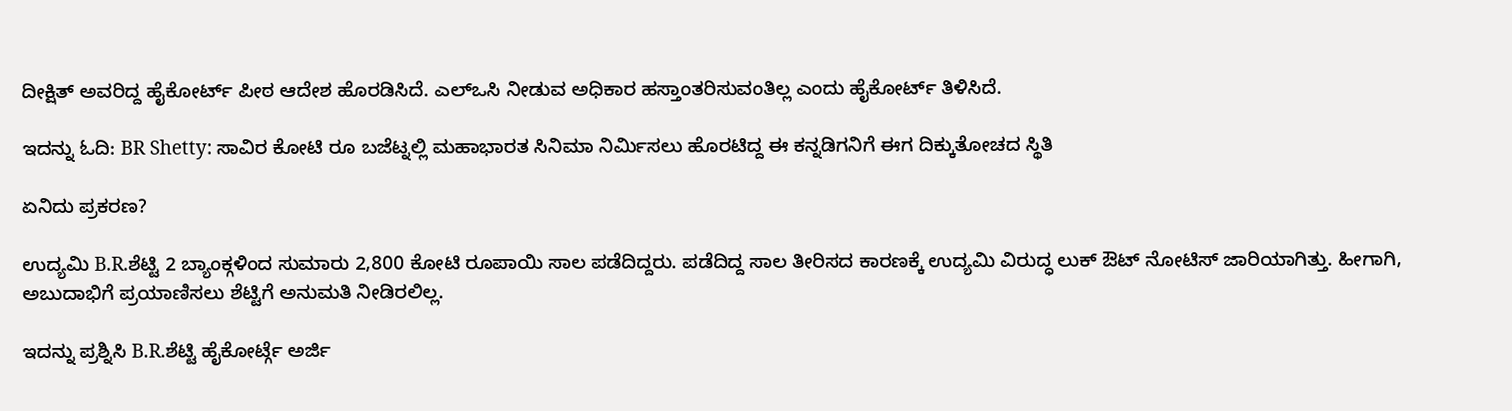ದೀಕ್ಷಿತ್ ಅವರಿದ್ದ ಹೈಕೋರ್ಟ್ ಪೀಠ ಆದೇಶ ಹೊರಡಿಸಿದೆ. ಎಲ್ಒಸಿ ನೀಡುವ ಅಧಿಕಾರ ಹಸ್ತಾಂತರಿಸುವಂತಿಲ್ಲ ಎಂದು ಹೈಕೋರ್ಟ್ ತಿಳಿಸಿದೆ.

ಇದನ್ನು ಓದಿ: BR Shetty: ಸಾವಿರ ಕೋಟಿ ರೂ ಬಜೆಟ್ನಲ್ಲಿ ಮಹಾಭಾರತ ಸಿನಿಮಾ ನಿರ್ಮಿಸಲು ಹೊರಟಿದ್ದ ಈ ಕನ್ನಡಿಗನಿಗೆ ಈಗ ದಿಕ್ಕುತೋಚದ ಸ್ಥಿತಿ

ಏನಿದು ಪ್ರಕರಣ?

ಉದ್ಯಮಿ B.R.ಶೆಟ್ಟಿ 2 ಬ್ಯಾಂಕ್ಗಳಿಂದ ಸುಮಾರು 2,800 ಕೋಟಿ ರೂಪಾಯಿ ಸಾಲ ಪಡೆದಿದ್ದರು. ಪಡೆದಿದ್ದ ಸಾಲ ತೀರಿಸದ ಕಾರಣಕ್ಕೆ ಉದ್ಯಮಿ ವಿರುದ್ಧ ಲುಕ್ ಔಟ್ ನೋಟಿಸ್ ಜಾರಿಯಾಗಿತ್ತು. ಹೀಗಾಗಿ, ಅಬುದಾಭಿಗೆ ಪ್ರಯಾಣಿಸಲು ಶೆಟ್ಟಿಗೆ ಅನುಮತಿ ನೀಡಿರಲಿಲ್ಲ.

ಇದನ್ನು ಪ್ರಶ್ನಿಸಿ B.R.ಶೆಟ್ಟಿ ಹೈಕೋರ್ಟ್ಗೆ ಅರ್ಜಿ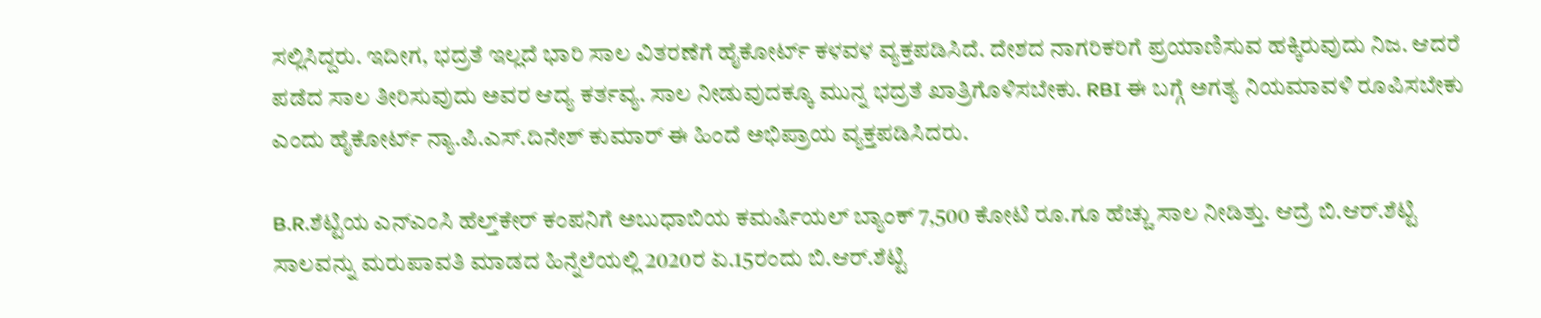ಸಲ್ಲಿಸಿದ್ದರು. ಇದೀಗ, ಭದ್ರತೆ ಇಲ್ಲದೆ ಭಾರಿ ಸಾಲ ವಿತರಣೆಗೆ ಹೈಕೋರ್ಟ್ ಕಳವಳ ವ್ಯಕ್ತಪಡಿಸಿದೆ. ದೇಶದ ನಾಗರಿಕರಿಗೆ ಪ್ರಯಾಣಿಸುವ ಹಕ್ಕಿರುವುದು ನಿಜ. ಆದರೆ ಪಡೆದ ಸಾಲ ತೀರಿಸುವುದು ಅವರ ಆದ್ಯ ಕರ್ತವ್ಯ. ಸಾಲ ನೀಡುವುದಕ್ಕೂ ಮುನ್ನ ಭದ್ರತೆ ಖಾತ್ರಿಗೊಳಿಸಬೇಕು. RBI ಈ ಬಗ್ಗೆ ಅಗತ್ಯ ನಿಯಮಾವಳಿ ರೂಪಿಸಬೇಕು ಎಂದು ಹೈಕೋರ್ಟ್ ನ್ಯಾ.ಪಿ.ಎಸ್.ದಿನೇಶ್ ಕುಮಾರ್ ಈ ಹಿಂದೆ ಅಭಿಪ್ರಾಯ ವ್ಯಕ್ತಪಡಿಸಿದರು.

B.R.ಶೆಟ್ಟಿಯ ಎನ್‌ಎಂಸಿ ಹೆಲ್ತ್‌ಕೇರ್ ಕಂಪನಿಗೆ ಅಬುಧಾಬಿಯ ಕಮರ್ಷಿಯಲ್ ಬ್ಯಾಂಕ್ 7,500 ಕೋಟಿ ರೂ.ಗೂ ಹೆಚ್ಚು ಸಾಲ ನೀಡಿತ್ತು. ಆದ್ರೆ ಬಿ.ಆರ್.ಶೆಟ್ಟಿ ಸಾಲವನ್ನು ಮರುಪಾವತಿ ಮಾಡದ ಹಿನ್ನೆಲೆಯಲ್ಲಿ 2020ರ ಏ.15ರಂದು ಬಿ.ಆರ್.ಶೆಟ್ಟಿ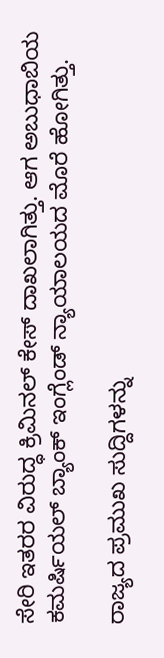ಸೇರಿ ಇತರರ ವಿರುದ್ಧ ಕ್ರಿಮಿನಲ್ ಕೇಸ್ ದಾಖಲಾಗಿತ್ತು. ಆಗ ಅಬುಧಾಬಿಯ ಕಮರ್ಷಿಯಲ್ ಬ್ಯಾಂಕ್ ಇಂಗ್ಲೆಂಡ್ ನ್ಯಾಯಾಲಯದ ಮೊರೆ ಹೋಗಿತ್ತು.

ರಾಜ್ಯದ ಪ್ರಮುಖ ಸುದ್ದಿಗಳನ್ನು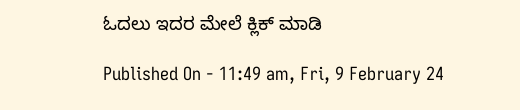ಓದಲು ಇದರ ಮೇಲೆ ಕ್ಲಿಕ್ ಮಾಡಿ

Published On - 11:49 am, Fri, 9 February 24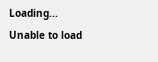Loading...
Unable to load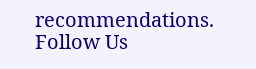recommendations.
Follow Us